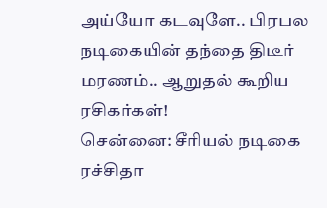அய்யோ கடவுளே.. பிரபல நடிகையின் தந்தை திடீர் மரணம்.. ஆறுதல் கூறிய ரசிகர்கள்!
சென்னை: சீரியல் நடிகை ரச்சிதா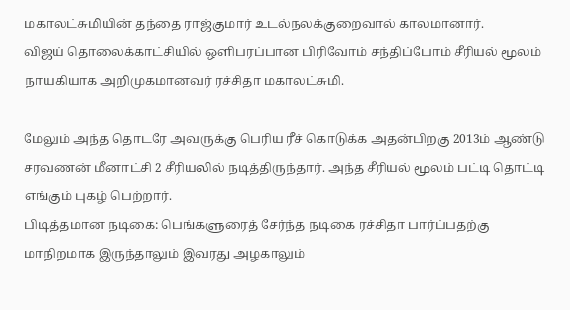மகாலட்சுமியின் தந்தை ராஜ்குமார் உடல்நலக்குறைவால் காலமானார்.
விஜய் தொலைக்காட்சியில் ஒளிபரப்பான பிரிவோம் சந்திப்போம் சீரியல் மூலம் நாயகியாக அறிமுகமானவர் ரச்சிதா மகாலட்சுமி.

மேலும் அந்த தொடரே அவருக்கு பெரிய ரீச் கொடுக்க அதன்பிறகு 2013ம் ஆண்டு சரவணன் மீனாட்சி 2 சீரியலில் நடித்திருந்தார். அந்த சீரியல் மூலம் பட்டி தொட்டி எங்கும் புகழ் பெற்றார்.
பிடித்தமான நடிகை: பெங்களுரைத் சேர்ந்த நடிகை ரச்சிதா பார்ப்பதற்கு மாநிறமாக இருந்தாலும் இவரது அழகாலும்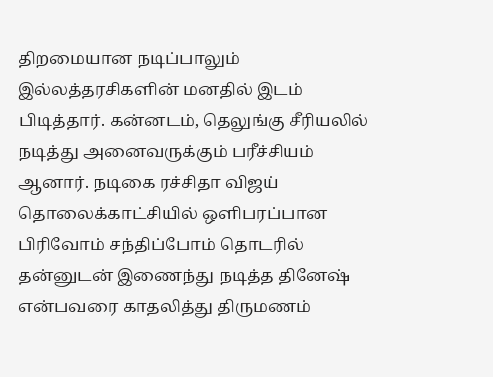திறமையான நடிப்பாலும் இல்லத்தரசிகளின் மனதில் இடம் பிடித்தார். கன்னடம், தெலுங்கு சீரியலில் நடித்து அனைவருக்கும் பரீச்சியம் ஆனார். நடிகை ரச்சிதா விஜய் தொலைக்காட்சியில் ஒளிபரப்பான பிரிவோம் சந்திப்போம் தொடரில் தன்னுடன் இணைந்து நடித்த தினேஷ் என்பவரை காதலித்து திருமணம்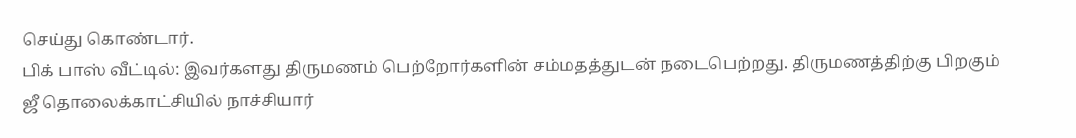செய்து கொண்டார்.
பிக் பாஸ் வீட்டில்: இவர்களது திருமணம் பெற்றோர்களின் சம்மதத்துடன் நடைபெற்றது. திருமணத்திற்கு பிறகும் ஜீ தொலைக்காட்சியில் நாச்சியார்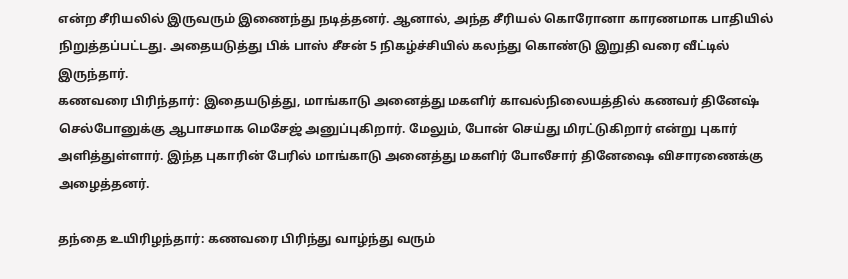என்ற சீரியலில் இருவரும் இணைந்து நடித்தனர். ஆனால், அந்த சீரியல் கொரோனா காரணமாக பாதியில் நிறுத்தப்பட்டது. அதையடுத்து பிக் பாஸ் சீசன் 5 நிகழ்ச்சியில் கலந்து கொண்டு இறுதி வரை வீட்டில் இருந்தார்.
கணவரை பிரிந்தார்: இதையடுத்து, மாங்காடு அனைத்து மகளிர் காவல்நிலையத்தில் கணவர் தினேஷ் செல்போனுக்கு ஆபாசமாக மெசேஜ் அனுப்புகிறார். மேலும், போன் செய்து மிரட்டுகிறார் என்று புகார் அளித்துள்ளார். இந்த புகாரின் பேரில் மாங்காடு அனைத்து மகளிர் போலீசார் தினேஷை விசாரணைக்கு அழைத்தனர்.

தந்தை உயிரிழந்தார்: கணவரை பிரிந்து வாழ்ந்து வரும்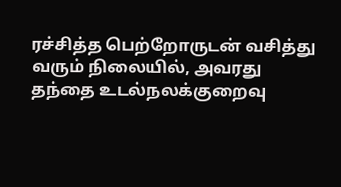ரச்சித்த பெற்றோருடன் வசித்து வரும் நிலையில், அவரது தந்தை உடல்நலக்குறைவு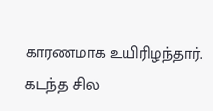காரணமாக உயிரிழந்தார். கடந்த சில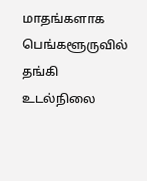மாதங்களாக பெங்களூருவில் தங்கி உடல்நிலை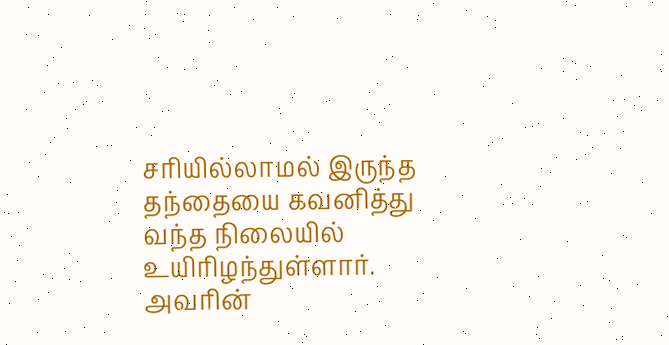சரியில்லாமல் இருந்த தந்தையை கவனித்து வந்த நிலையில் உயிரிழந்துள்ளார். அவரின்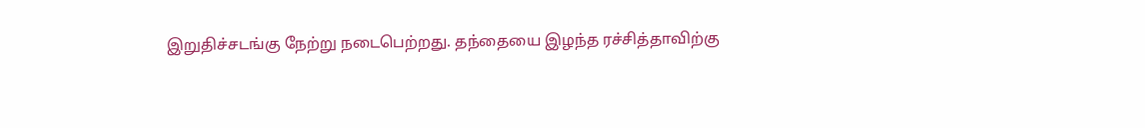இறுதிச்சடங்கு நேற்று நடைபெற்றது. தந்தையை இழந்த ரச்சித்தாவிற்கு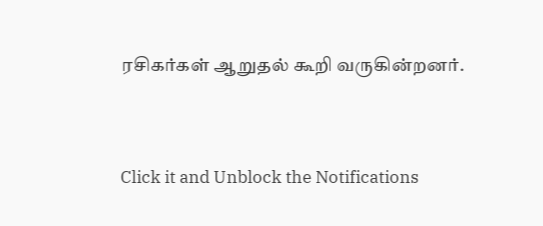ரசிகர்கள் ஆறுதல் கூறி வருகின்றனர்.


Click it and Unblock the Notifications